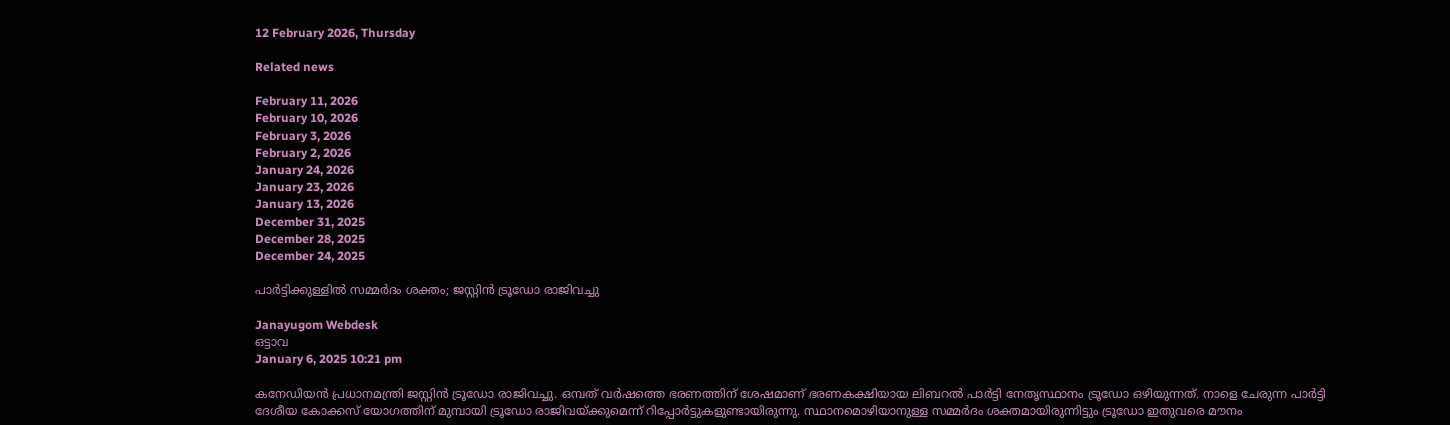12 February 2026, Thursday

Related news

February 11, 2026
February 10, 2026
February 3, 2026
February 2, 2026
January 24, 2026
January 23, 2026
January 13, 2026
December 31, 2025
December 28, 2025
December 24, 2025

പാര്‍ട്ടിക്കുള്ളില്‍ സമ്മര്‍ദം ശക്തം; ജസ്റ്റിന്‍ ട്രൂഡോ രാജിവച്ചു

Janayugom Webdesk
ഒട്ടാവ
January 6, 2025 10:21 pm

കനേഡിയന്‍ പ്രധാനമന്ത്രി ജസ്റ്റിന്‍ ട്രൂ‍ഡോ രാജിവച്ചു. ഒമ്പത് വർഷത്തെ ഭരണത്തിന് ശേഷമാണ് ഭരണകക്ഷിയായ ലിബറൽ പാർട്ടി നേതൃസ്ഥാനം ട്രൂഡോ ഒഴിയുന്നത്. നാളെ ചേരുന്ന പാർട്ടി ദേശീയ കോക്കസ് യോഗത്തിന് മുമ്പായി ട്രൂഡോ രാജിവയ്ക്കുമെന്ന് റിപ്പോര്‍ട്ടുകളുണ്ടായിരുന്നു. സ്ഥാനമൊഴിയാനുള്ള സമ്മര്‍ദം ശക്തമായിരുന്നിട്ടും ട്രൂഡോ ഇതുവരെ മൗനം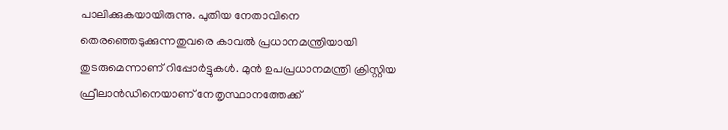പാലിക്കുകയായിരുന്നു. പുതിയ നേതാവിനെ തെരഞ്ഞെടുക്കുന്നതുവരെ കാവല്‍ പ്രധാനമന്ത്രിയായി തുടരുമെന്നാണ് റിപ്പോര്‍ട്ടുകള്‍. മുൻ ഉപപ്രധാനമന്ത്രി ക്രിസ്റ്റിയ ഫ്രീലാൻഡിനെയാണ് നേതൃസ്ഥാനത്തേക്ക്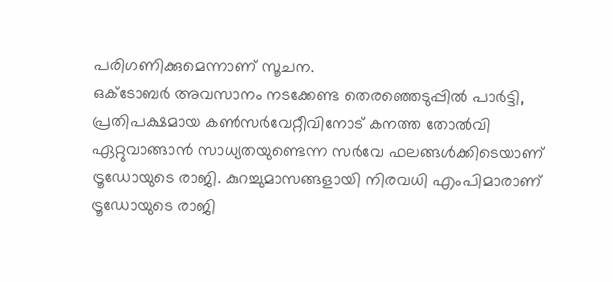പരിഗണിക്കുമെന്നാണ് സൂചന.
ഒക്ടോബർ അവസാനം നടക്കേണ്ട തെരഞ്ഞെടുപ്പിൽ പാർട്ടി, പ്രതിപക്ഷമായ കൺസർവേറ്റീവിനോട് കനത്ത തോൽവി ഏറ്റുവാങ്ങാൻ സാധ്യതയുണ്ടെന്ന സര്‍വേ ഫലങ്ങള്‍ക്കിടെയാണ് ട്രൂഡോയുടെ രാജി. കുറച്ചുമാസങ്ങളായി നിരവധി എംപിമാരാണ് ട്രൂഡോയുടെ രാജി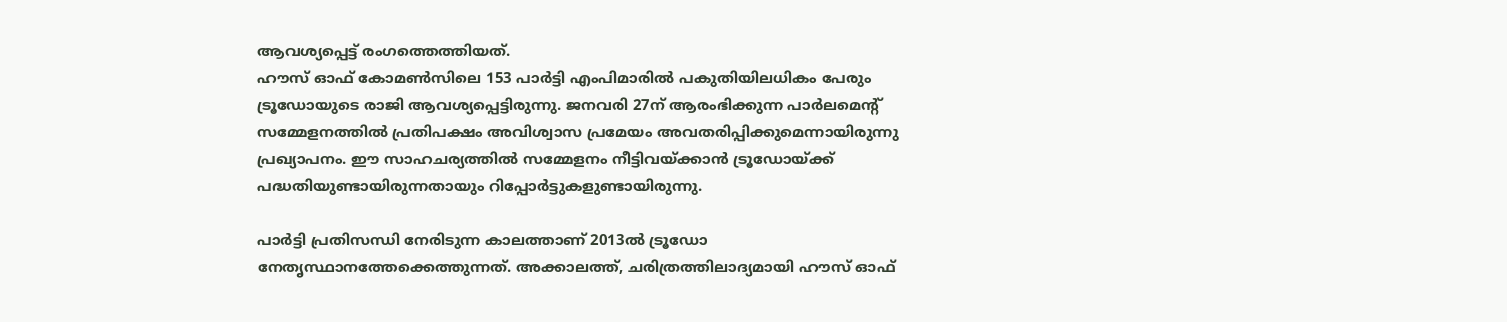ആവശ്യപ്പെട്ട് രംഗത്തെത്തിയത്.
ഹൗസ് ഓഫ് കോമൺസിലെ 153 പാർട്ടി എംപിമാരിൽ പകുതിയിലധികം പേരും ട്രൂഡോയുടെ രാജി ആവശ്യപ്പെട്ടിരുന്നു. ജനവരി 27ന് ആരംഭിക്കുന്ന പാര്‍ലമെന്റ് സമ്മേളനത്തില്‍ പ്രതിപക്ഷം അവിശ്വാസ പ്രമേയം അവതരിപ്പിക്കുമെന്നായിരുന്നു പ്രഖ്യാപനം. ഈ സാഹചര്യത്തില്‍ സമ്മേളനം നീട്ടിവയ്ക്കാന്‍ ട്രൂഡോയ്ക്ക് പദ്ധതിയുണ്ടായിരുന്നതായും റിപ്പോര്‍ട്ടുകളുണ്ടായിരുന്നു.

പാര്‍ട്ടി പ്രതിസന്ധി നേരിടുന്ന കാലത്താണ് 2013ല്‍ ട്രൂഡോ നേതൃസ്ഥാനത്തേക്കെത്തുന്നത്. അക്കാലത്ത്, ചരിത്രത്തിലാദ്യമായി ഹൗസ് ഓഫ്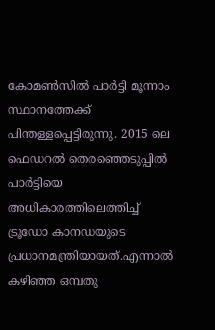കോമൺസിൽ പാർട്ടി മൂന്നാം സ്ഥാനത്തേക്ക് പിന്തള്ളപ്പെട്ടിരുന്നു. 2015 ലെ ഫെഡറല്‍ തെരഞ്ഞെടുപ്പില്‍ പാര്‍ട്ടിയെ അധികാരത്തിലെത്തിച്ച് ട്രൂഡോ കാനഡയുടെ പ്രധാനമന്ത്രിയായത്.എന്നാല്‍ കഴിഞ്ഞ ഒമ്പതു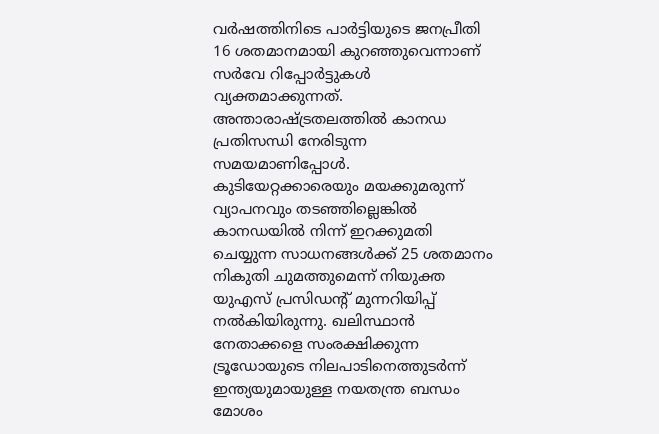വര്‍ഷത്തിനിടെ പാര്‍ട്ടിയുടെ ജനപ്രീതി 16 ശതമാനമായി കുറഞ്ഞുവെന്നാണ് സര്‍വേ റിപ്പോര്‍ട്ടുകള്‍ വ്യക്തമാക്കുന്നത്. അന്താരാഷ്ട്രതലത്തില്‍ കാന‍ഡ പ്രതിസന്ധി നേരിടുന്ന സമയമാണിപ്പോള്‍. കുടിയേറ്റക്കാരെയും മയക്കുമരുന്ന് വ്യാപനവും തട‍ഞ്ഞില്ലെങ്കില്‍ കാന‍ഡയില്‍ നിന്ന് ഇറക്കുമതി ചെയ്യുന്ന സാധനങ്ങള്‍ക്ക് 25 ശതമാനം നികുതി ചുമത്തുമെന്ന് നിയുക്ത യുഎസ് പ്രസിഡന്റ് മുന്നറിയിപ്പ് നല്‍കിയിരുന്നു. ഖലിസ്ഥാന്‍ നേതാക്കളെ സംരക്ഷിക്കുന്ന ട്രൂഡോയുടെ നിലപാടിനെത്തുടര്‍ന്ന് ഇന്ത്യയുമായുള്ള നയതന്ത്ര ബന്ധം മോശം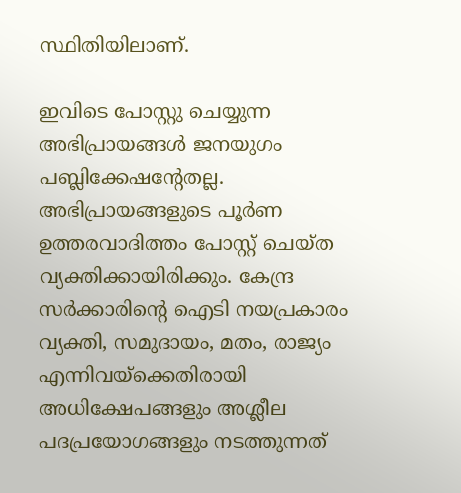സ്ഥിതിയിലാണ്.

ഇവിടെ പോസ്റ്റു ചെയ്യുന്ന അഭിപ്രായങ്ങള്‍ ജനയുഗം പബ്ലിക്കേഷന്റേതല്ല. അഭിപ്രായങ്ങളുടെ പൂര്‍ണ ഉത്തരവാദിത്തം പോസ്റ്റ് ചെയ്ത വ്യക്തിക്കായിരിക്കും. കേന്ദ്ര സര്‍ക്കാരിന്റെ ഐടി നയപ്രകാരം വ്യക്തി, സമുദായം, മതം, രാജ്യം എന്നിവയ്‌ക്കെതിരായി അധിക്ഷേപങ്ങളും അശ്ലീല പദപ്രയോഗങ്ങളും നടത്തുന്നത്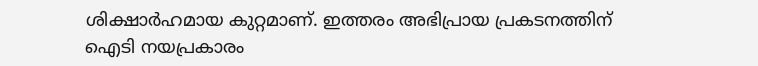ശിക്ഷാര്‍ഹമായ കുറ്റമാണ്. ഇത്തരം അഭിപ്രായ പ്രകടനത്തിന് ഐടി നയപ്രകാരം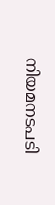നിയമനടപടി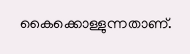കൈക്കൊള്ളുന്നതാണ്.